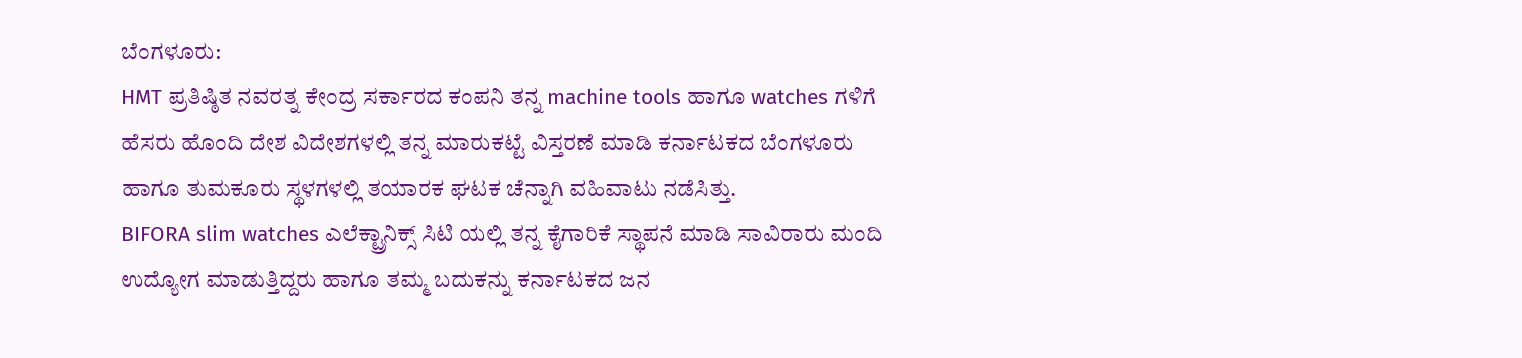ಬೆಂಗಳೂರು:
HMT ಪ್ರತಿಷ್ಠಿತ ನವರತ್ನ ಕೇಂದ್ರ ಸರ್ಕಾರದ ಕಂಪನಿ ತನ್ನ machine tools ಹಾಗೂ watches ಗಳಿಗೆ ಹೆಸರು ಹೊಂದಿ ದೇಶ ವಿದೇಶಗಳಲ್ಲಿ ತನ್ನ ಮಾರುಕಟ್ಟೆ ವಿಸ್ತರಣೆ ಮಾಡಿ ಕರ್ನಾಟಕದ ಬೆಂಗಳೂರು ಹಾಗೂ ತುಮಕೂರು ಸ್ಥಳಗಳಲ್ಲಿ ತಯಾರಕ ಘಟಕ ಚೆನ್ನಾಗಿ ವಹಿವಾಟು ನಡೆಸಿತ್ತು.
BIFORA slim watches ಎಲೆಕ್ಟ್ರಾನಿಕ್ಸ್ ಸಿಟಿ ಯಲ್ಲಿ ತನ್ನ ಕೈಗಾರಿಕೆ ಸ್ಥಾಪನೆ ಮಾಡಿ ಸಾವಿರಾರು ಮಂದಿ ಉದ್ಯೋಗ ಮಾಡುತ್ತಿದ್ದರು ಹಾಗೂ ತಮ್ಮ ಬದುಕನ್ನು ಕರ್ನಾಟಕದ ಜನ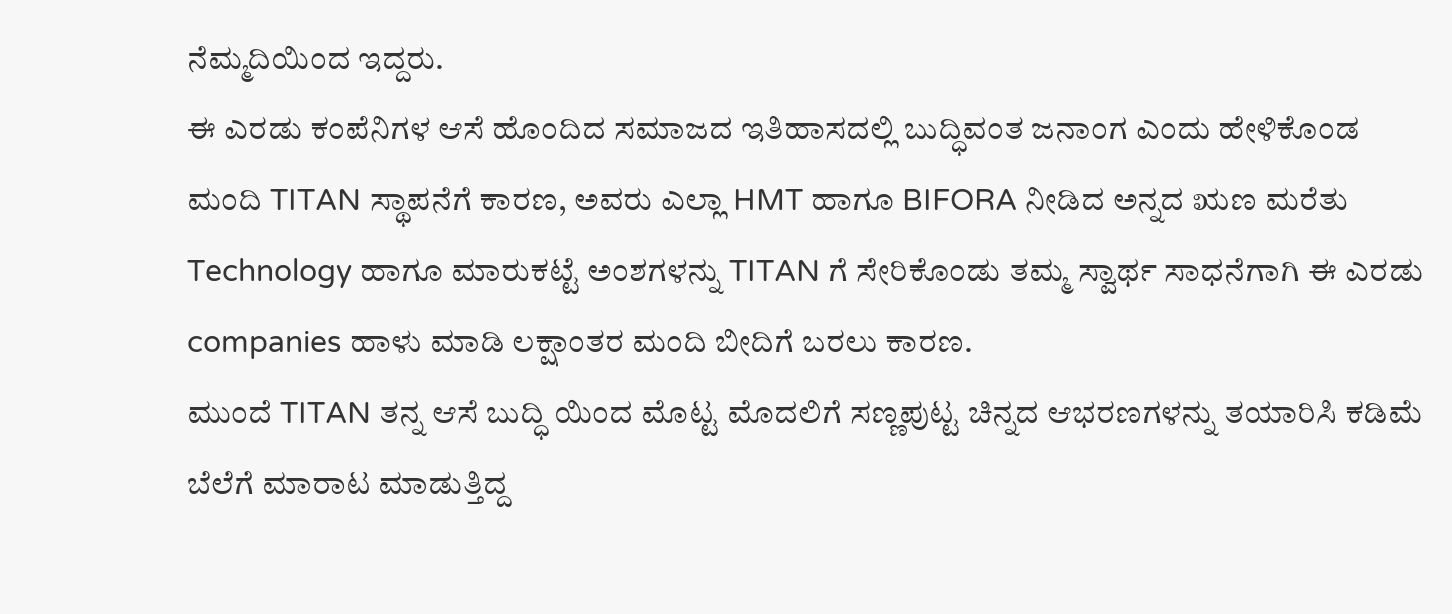ನೆಮ್ಮದಿಯಿಂದ ಇದ್ದರು.
ಈ ಎರಡು ಕಂಪೆನಿಗಳ ಆಸೆ ಹೊಂದಿದ ಸಮಾಜದ ಇತಿಹಾಸದಲ್ಲಿ ಬುದ್ಧಿವಂತ ಜನಾಂಗ ಎಂದು ಹೇಳಿಕೊಂಡ ಮಂದಿ TITAN ಸ್ಥಾಪನೆಗೆ ಕಾರಣ, ಅವರು ಎಲ್ಲಾ HMT ಹಾಗೂ BIFORA ನೀಡಿದ ಅನ್ನದ ಋಣ ಮರೆತು Technology ಹಾಗೂ ಮಾರುಕಟ್ಟೆ ಅಂಶಗಳನ್ನು TITAN ಗೆ ಸೇರಿಕೊಂಡು ತಮ್ಮ ಸ್ವಾರ್ಥ ಸಾಧನೆಗಾಗಿ ಈ ಎರಡು companies ಹಾಳು ಮಾಡಿ ಲಕ್ಷಾಂತರ ಮಂದಿ ಬೀದಿಗೆ ಬರಲು ಕಾರಣ.
ಮುಂದೆ TITAN ತನ್ನ ಆಸೆ ಬುದ್ಧಿ ಯಿಂದ ಮೊಟ್ಟ ಮೊದಲಿಗೆ ಸಣ್ಣಪುಟ್ಟ ಚಿನ್ನದ ಆಭರಣಗಳನ್ನು ತಯಾರಿಸಿ ಕಡಿಮೆ ಬೆಲೆಗೆ ಮಾರಾಟ ಮಾಡುತ್ತಿದ್ದ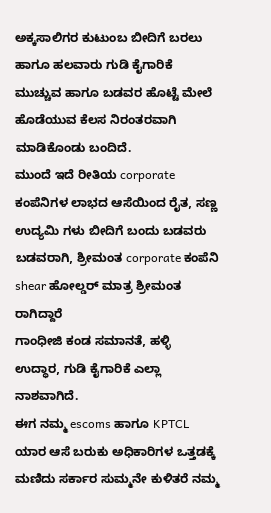ಅಕ್ಕಸಾಲಿಗರ ಕುಟುಂಬ ಬೀದಿಗೆ ಬರಲು ಹಾಗೂ ಹಲವಾರು ಗುಡಿ ಕೈಗಾರಿಕೆ ಮುಚ್ಚುವ ಹಾಗೂ ಬಡವರ ಹೊಟ್ಟೆ ಮೇಲೆ ಹೊಡೆಯುವ ಕೆಲಸ ನಿರಂತರವಾಗಿ ಮಾಡಿಕೊಂಡು ಬಂದಿದೆ.
ಮುಂದೆ ಇದೆ ರೀತಿಯ corporate ಕಂಪೆನಿಗಳ ಲಾಭದ ಆಸೆಯಿಂದ ರೈತ, ಸಣ್ಣ ಉದ್ಯಮಿ ಗಳು ಬೀದಿಗೆ ಬಂದು ಬಡವರು ಬಡವರಾಗಿ, ಶ್ರೀಮಂತ corporate ಕಂಪೆನಿ shear ಹೋಲ್ಡರ್ ಮಾತ್ರ ಶ್ರೀಮಂತ ರಾಗಿದ್ದಾರೆ
ಗಾಂಧೀಜಿ ಕಂಡ ಸಮಾನತೆ, ಹಳ್ಳಿ ಉದ್ಧಾರ, ಗುಡಿ ಕೈಗಾರಿಕೆ ಎಲ್ಲಾ ನಾಶವಾಗಿದೆ.
ಈಗ ನಮ್ಮ escoms ಹಾಗೂ KPTCL ಯಾರ ಆಸೆ ಬರುಕು ಅಧಿಕಾರಿಗಳ ಒತ್ತಡಕ್ಕೆ ಮಣಿದು ಸರ್ಕಾರ ಸುಮ್ಮನೇ ಕುಳಿತರೆ ನಮ್ಮ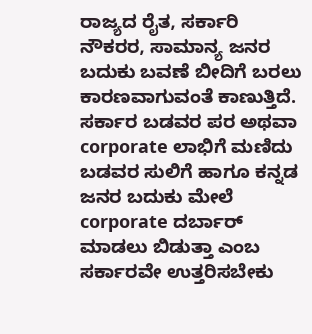ರಾಜ್ಯದ ರೈತ, ಸರ್ಕಾರಿ ನೌಕರರ, ಸಾಮಾನ್ಯ ಜನರ ಬದುಕು ಬವಣೆ ಬೀದಿಗೆ ಬರಲು ಕಾರಣವಾಗುವಂತೆ ಕಾಣುತ್ತಿದೆ.
ಸರ್ಕಾರ ಬಡವರ ಪರ ಅಥವಾ corporate ಲಾಭಿಗೆ ಮಣಿದು
ಬಡವರ ಸುಲಿಗೆ ಹಾಗೂ ಕನ್ನಡ ಜನರ ಬದುಕು ಮೇಲೆ corporate ದರ್ಬಾರ್ ಮಾಡಲು ಬಿಡುತ್ತಾ ಎಂಬ ಸರ್ಕಾರವೇ ಉತ್ತರಿಸಬೇಕು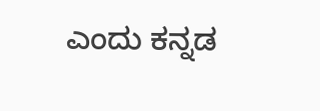ಎಂದು ಕನ್ನಡ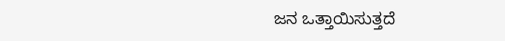ಜನ ಒತ್ತಾಯಿಸುತ್ತದೆ